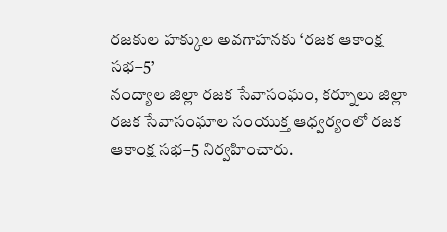రజకుల హక్కుల అవగాహనకు ‘రజక ఆకాంక్ష సభ–5’
నంద్యాల జిల్లా రజక సేవాసంఘం, కర్నూలు జిల్లా రజక సేవాసంఘాల సంయుక్త ఆధ్వర్యంలో రజక ఆకాంక్ష సభ–5 నిర్వహించారు.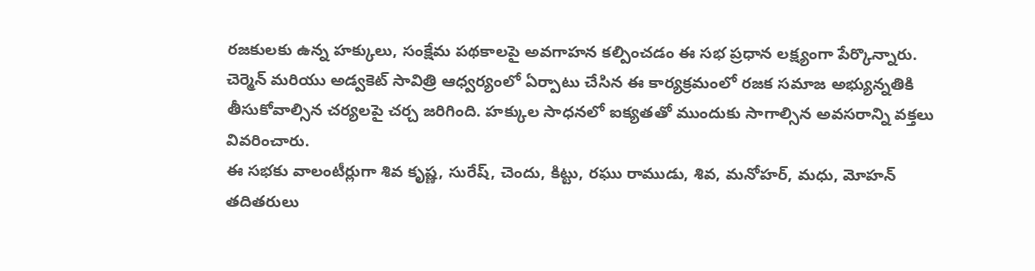రజకులకు ఉన్న హక్కులు, సంక్షేమ పథకాలపై అవగాహన కల్పించడం ఈ సభ ప్రధాన లక్ష్యంగా పేర్కొన్నారు.
చెర్మెన్ మరియు అడ్వకెట్ సావిత్రి ఆధ్వర్యంలో ఏర్పాటు చేసిన ఈ కార్యక్రమంలో రజక సమాజ అభ్యున్నతికి తీసుకోవాల్సిన చర్యలపై చర్చ జరిగింది. హక్కుల సాధనలో ఐక్యతతో ముందుకు సాగాల్సిన అవసరాన్ని వక్తలు వివరించారు.
ఈ సభకు వాలంటీర్లుగా శివ కృష్ణ, సురేష్, చెందు, కిట్టు, రఘు రాముడు, శివ, మనోహర్, మధు, మోహన్ తదితరులు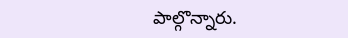పాల్గొన్నారు.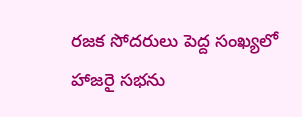రజక సోదరులు పెద్ద సంఖ్యలో హాజరై సభను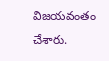విజయవంతం చేశారు.